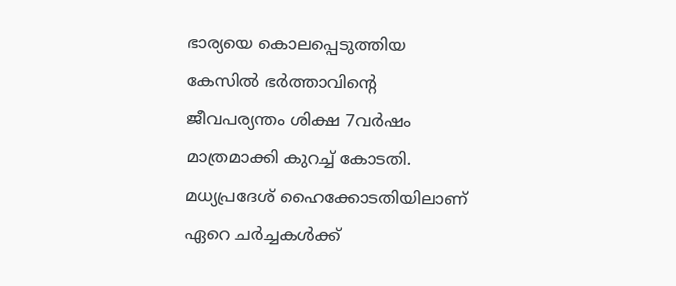ഭാര്യയെ കൊലപ്പെടുത്തിയ കേസില്‍ ഭര്‍ത്താവിന്റെ ജീവപര്യന്തം ശിക്ഷ 7വര്‍ഷം മാത്രമാക്കി കുറച്ച് കോടതി. മധ്യപ്രദേശ് ഹൈക്കോടതിയിലാണ് ഏറെ ചര്‍ച്ചകള്‍ക്ക്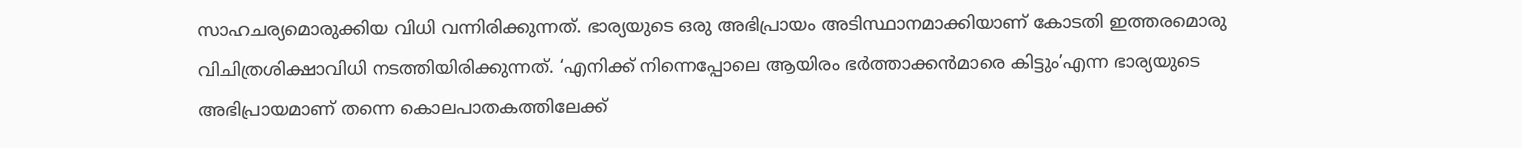സാഹചര്യമൊരുക്കിയ വിധി വന്നിരിക്കുന്നത്. ഭാര്യയുടെ ഒരു അഭിപ്രായം അടിസ്ഥാനമാക്കിയാണ് കോടതി ഇത്തരമൊരു വിചിത്രശിക്ഷാവിധി നടത്തിയിരിക്കുന്നത്. ‘എനിക്ക് നിന്നെപ്പോലെ ആയിരം ഭര്‍ത്താക്കന്‍മാരെ കിട്ടും’എന്ന ഭാര്യയുടെ അഭിപ്രായമാണ് തന്നെ കൊലപാതകത്തിലേക്ക്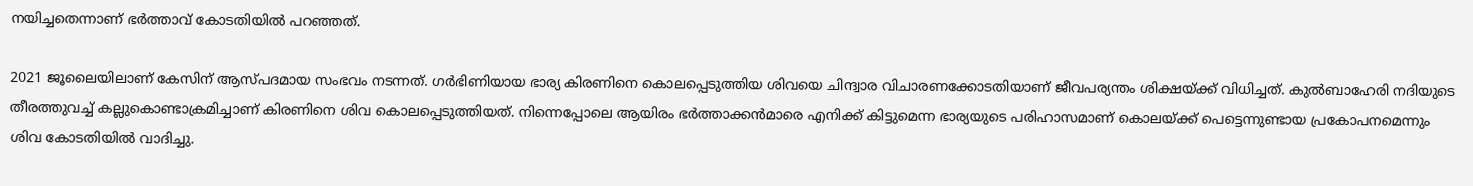നയിച്ചതെന്നാണ് ഭര്‍ത്താവ് കോടതിയില്‍ പറഞ്ഞത്.

2021 ജൂലൈയിലാണ് കേസിന് ആസ്പദമായ സംഭവം നടന്നത്. ഗര്‍ഭിണിയായ ഭാര്യ കിരണിനെ കൊലപ്പെടുത്തിയ ശിവയെ ചിന്ദ്വാര വിചാരണക്കോടതിയാണ് ജീവപര്യന്തം ശിക്ഷയ്ക്ക് വിധിച്ചത്. കുല്‍ബാഹേരി നദിയുടെ തീരത്തുവച്ച് കല്ലുകൊണ്ടാക്രമിച്ചാണ് കിരണിനെ ശിവ കൊലപ്പെടുത്തിയത്. നിന്നെപ്പോലെ ആയിരം ഭര്‍ത്താക്കന്‍മാരെ എനിക്ക് കിട്ടുമെന്ന ഭാര്യയുടെ പരിഹാസമാണ് കൊലയ്ക്ക് പെട്ടെന്നുണ്ടായ പ്രകോപനമെന്നും ശിവ കോടതിയില്‍ വാദിച്ചു.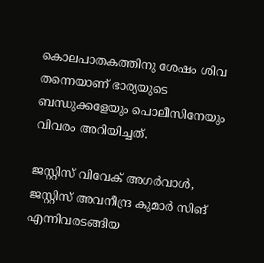കൊലപാതകത്തിനു ശേഷം ശിവ തന്നെയാണ് ഭാര്യയുടെ ബന്ധുക്കളേയും പൊലീസിനേയും വിവരം അറിയിച്ചത്.

ജസ്റ്റിസ് വിവേക് അഗർവാൾ, ജസ്റ്റിസ് അവനീന്ദ്ര കുമാർ സിങ് എന്നിവരടങ്ങിയ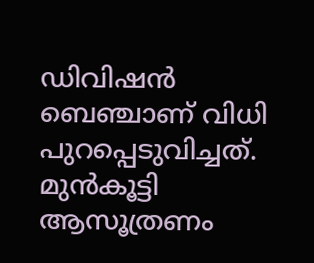ഡിവിഷൻ ബെഞ്ചാണ് വിധി പുറപ്പെടുവിച്ചത്. മുൻകൂട്ടി ആസൂത്രണം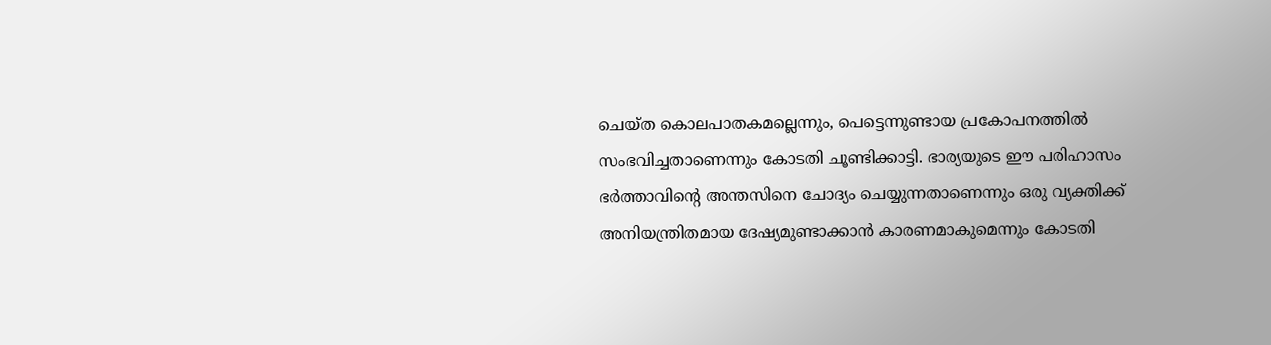ചെയ്ത കൊലപാതകമല്ലെന്നും, പെട്ടെന്നുണ്ടായ പ്രകോപനത്തിൽ സംഭവിച്ചതാണെന്നും കോടതി ചൂണ്ടിക്കാട്ടി. ഭാര്യയുടെ ഈ പരിഹാസം ഭര്‍ത്താവിന്റെ അന്തസിനെ ചോദ്യം ചെയ്യുന്നതാണെന്നും ഒരു വ്യക്തിക്ക് അനിയന്ത്രിതമായ ദേഷ്യമുണ്ടാക്കാൻ കാരണമാകുമെന്നും കോടതി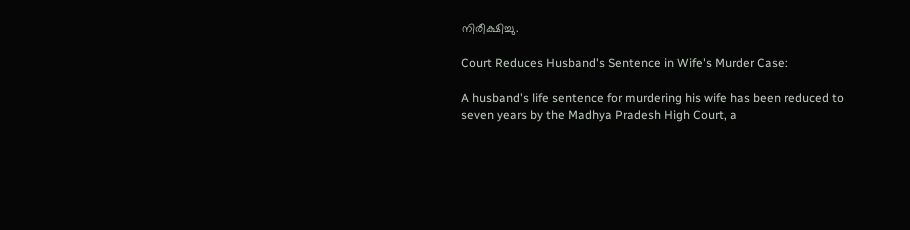നിരീക്ഷിച്ചു.

Court Reduces Husband's Sentence in Wife's Murder Case:

A husband's life sentence for murdering his wife has been reduced to seven years by the Madhya Pradesh High Court, a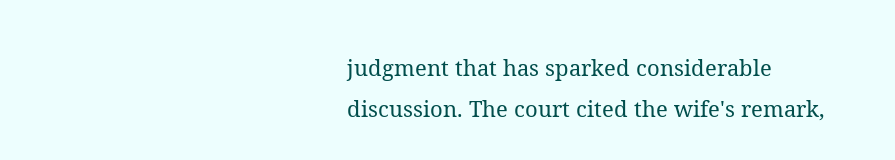judgment that has sparked considerable discussion. The court cited the wife's remark,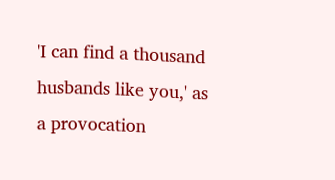'I can find a thousand husbands like you,' as a provocation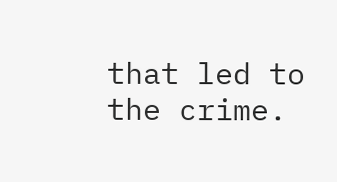that led to the crime.